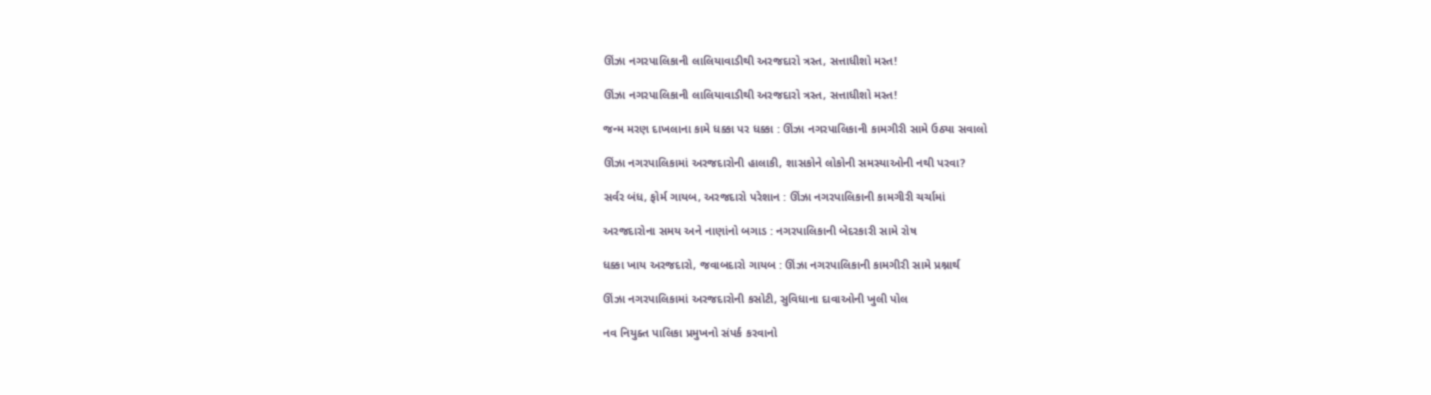ઊંઝા નગરપાલિકાની લાલિયાવાડીથી અરજદારો ત્રસ્ત, સત્તાધીશો મસ્ત!

ઊંઝા નગરપાલિકાની લાલિયાવાડીથી અરજદારો ત્રસ્ત, સત્તાધીશો મસ્ત!

જન્મ મરણ દાખલાના કામે ધક્કા પર ધક્કા : ઊંઝા નગરપાલિકાની કામગીરી સામે ઉઠ્યા સવાલો

ઊંઝા નગરપાલિકામાં અરજદારોની હાલાકી, શાસકોને લોકોની સમસ્યાઓની નથી પરવા?

સર્વર બંધ, ફોર્મ ગાયબ, અરજદારો પરેશાન : ઊંઝા નગરપાલિકાની કામગીરી ચર્ચામાં

અરજદારોના સમય અને નાણાંનો બગાડ : નગરપાલિકાની બેદરકારી સામે રોષ

ધક્કા ખાય અરજદારો, જવાબદારો ગાયબ : ઊંઝા નગરપાલિકાની કામગીરી સામે પ્રશ્નાર્થ

ઊંઝા નગરપાલિકામાં અરજદારોની કસોટી, સુવિધાના દાવાઓની ખુલી પોલ

નવ નિયુક્ત પાલિકા પ્રમુખનો સંપર્ક કરવાનો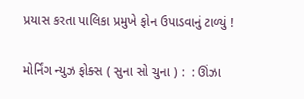પ્રયાસ કરતા પાલિકા પ્રમુખે ફોન ઉપાડવાનું ટાળ્યું !

મોર્નિંગ ન્યુઝ ફોક્સ ( સુના સો ચુના ) :  : ઊંઝા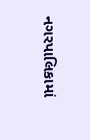નગરપાલિકામાં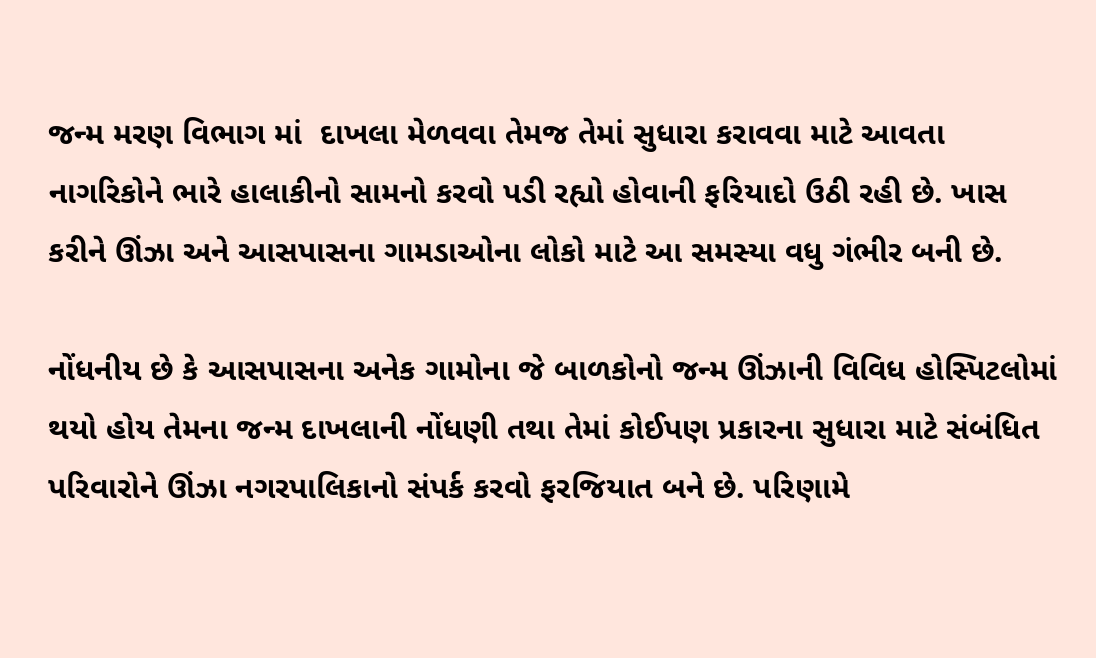જન્મ મરણ વિભાગ માં  દાખલા મેળવવા તેમજ તેમાં સુધારા કરાવવા માટે આવતા નાગરિકોને ભારે હાલાકીનો સામનો કરવો પડી રહ્યો હોવાની ફરિયાદો ઉઠી રહી છે. ખાસ કરીને ઊંઝા અને આસપાસના ગામડાઓના લોકો માટે આ સમસ્યા વધુ ગંભીર બની છે.

નોંધનીય છે કે આસપાસના અનેક ગામોના જે બાળકોનો જન્મ ઊંઝાની વિવિધ હોસ્પિટલોમાં થયો હોય તેમના જન્મ દાખલાની નોંધણી તથા તેમાં કોઈપણ પ્રકારના સુધારા માટે સંબંધિત પરિવારોને ઊંઝા નગરપાલિકાનો સંપર્ક કરવો ફરજિયાત બને છે. પરિણામે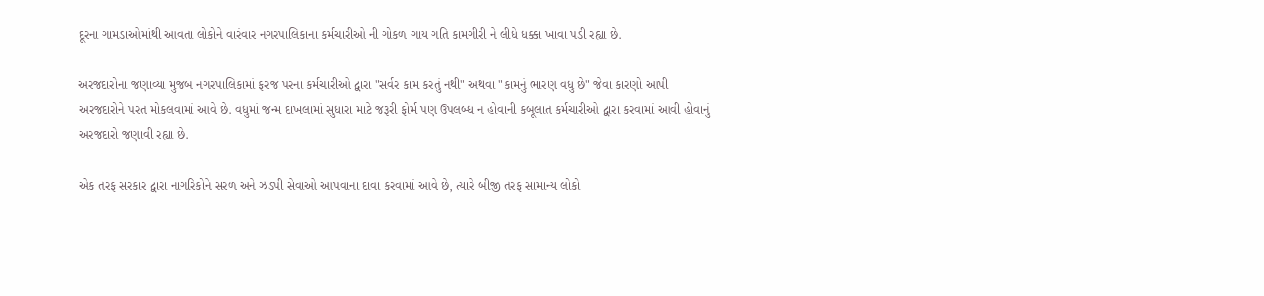દૂરના ગામડાઓમાંથી આવતા લોકોને વારંવાર નગરપાલિકાના કર્મચારીઓ ની ગોકળ ગાય ગતિ કામગીરી ને લીધે ધક્કા ખાવા પડી રહ્યા છે.

અરજદારોના જણાવ્યા મુજબ નગરપાલિકામાં ફરજ પરના કર્મચારીઓ દ્વારા "સર્વર કામ કરતું નથી" અથવા "કામનું ભારણ વધુ છે" જેવા કારણો આપી અરજદારોને પરત મોકલવામાં આવે છે. વધુમાં જન્મ દાખલામાં સુધારા માટે જરૂરી ફોર્મ પણ ઉપલબ્ધ ન હોવાની કબૂલાત કર્મચારીઓ દ્વારા કરવામાં આવી હોવાનું અરજદારો જણાવી રહ્યા છે.

એક તરફ સરકાર દ્વારા નાગરિકોને સરળ અને ઝડપી સેવાઓ આપવાના દાવા કરવામાં આવે છે, ત્યારે બીજી તરફ સામાન્ય લોકો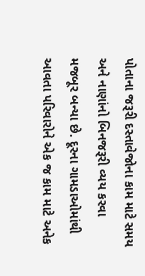પોતાના જરૂરી દસ્તાવેજોના કામ માટે સમય અને નાણાંનો બિનજરૂરી વ્યય કરવા મજબૂર બન્યા છે. દૂરના ગામડાઓમાંથી આવતા પરિવારોને એક જ કામ માટે અનેક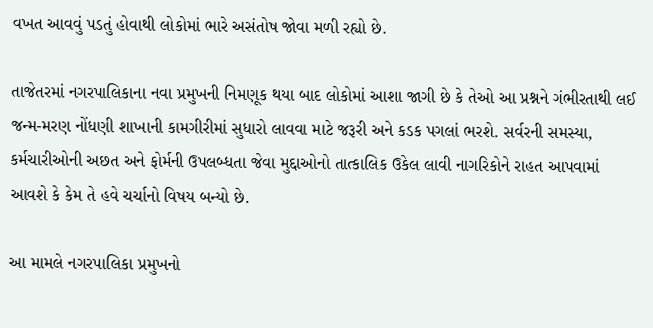વખત આવવું પડતું હોવાથી લોકોમાં ભારે અસંતોષ જોવા મળી રહ્યો છે.

તાજેતરમાં નગરપાલિકાના નવા પ્રમુખની નિમણૂક થયા બાદ લોકોમાં આશા જાગી છે કે તેઓ આ પ્રશ્નને ગંભીરતાથી લઈ જન્મ-મરણ નોંધણી શાખાની કામગીરીમાં સુધારો લાવવા માટે જરૂરી અને કડક પગલાં ભરશે. સર્વરની સમસ્યા, કર્મચારીઓની અછત અને ફોર્મની ઉપલબ્ધતા જેવા મુદ્દાઓનો તાત્કાલિક ઉકેલ લાવી નાગરિકોને રાહત આપવામાં આવશે કે કેમ તે હવે ચર્ચાનો વિષય બન્યો છે.

આ મામલે નગરપાલિકા પ્રમુખનો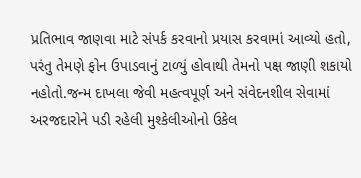પ્રતિભાવ જાણવા માટે સંપર્ક કરવાનો પ્રયાસ કરવામાં આવ્યો હતો, પરંતુ તેમણે ફોન ઉપાડવાનું ટાળ્યું હોવાથી તેમનો પક્ષ જાણી શકાયો નહોતો.જન્મ દાખલા જેવી મહત્વપૂર્ણ અને સંવેદનશીલ સેવામાં અરજદારોને પડી રહેલી મુશ્કેલીઓનો ઉકેલ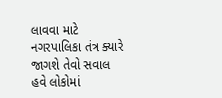લાવવા માટે નગરપાલિકા તંત્ર ક્યારે જાગશે તેવો સવાલ હવે લોકોમાં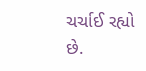ચર્ચાઈ રહ્યો છે.